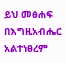ይህ መፅሐፍ በእግዚአብሔር አልተነፀረም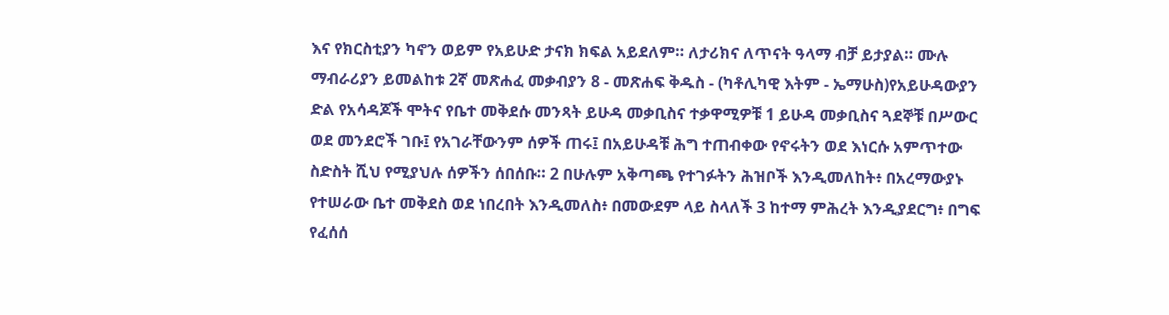እና የክርስቲያን ካኖን ወይም የአይሁድ ታናክ ክፍል አይደለም። ለታሪክና ለጥናት ዓላማ ብቻ ይታያል። ሙሉ ማብራሪያን ይመልከቱ 2ኛ መጽሐፈ መቃብያን 8 - መጽሐፍ ቅዱስ - (ካቶሊካዊ እትም - ኤማሁስ)የአይሁዳውያን ድል የአሳዳጆች ሞትና የቤተ መቅደሱ መንጻት ይሁዳ መቃቢስና ተቃዋሚዎቹ 1 ይሁዳ መቃቢስና ጓደኞቹ በሥውር ወደ መንደሮች ገቡ፤ የአገራቸውንም ሰዎች ጠሩ፤ በአይሁዳቹ ሕግ ተጠብቀው የኖሩትን ወደ እነርሱ አምጥተው ስድስት ሺህ የሚያህሉ ሰዎችን ሰበሰቡ። 2 በሁሉም አቅጣጫ የተገፉትን ሕዝቦች እንዲመለከት፥ በአረማውያኑ የተሠራው ቤተ መቅደስ ወደ ነበረበት እንዲመለስ፥ በመውደም ላይ ስላለች 3 ከተማ ምሕረት እንዲያደርግ፥ በግፍ የፈሰሰ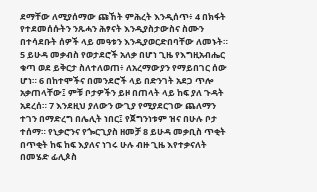ደማቸው ለሚያሰማው ጩኸት ምሕረት እንዲሰጥ፥ 4 በክፋት የተደመሰሱትን ንጹሓን ሕፃናት እንዲያስታውስና ስሙን በተሳደቡት ሰዎች ላይ መዓቱን እንዲያወርድበባቸው ለመኑት። 5 ይሁዳ መቃብስ የወታደሮች አለቃ በሆነ ጊዜ የእግዚአብሔር ቁጣ ወደ ይቅርታ ስለተለወጠ፥ ለአረማውያን የማይበገር ሰው ሆነ። 6 በከተሞችና በመንደሮች ላይ በድንገት አደጋ ጥሎ አቃጠላቸው፤ ምቹ ቦታዎችን ይዞ በጠላት ላይ ከፍ ያለ ጉዳት አደረሰ። 7 እንደዚህ ያለውን ውጊያ የሚያደርገው ጨለማን ተገን በማድረግ በሌሊት ነበር፤ የጀግንነቱም ዝና በሁሉ ቦታ ተሰማ። የኒቃሮንና የጐርጊያስ ዘመቻ 8 ይሁዳ መቃቢስ ጥቂት በጥቂት ከፍ ከፍ እያለና ነገሩ ሁሉ ብዙ ጊዜ እየተቃናለት በመሄድ ፊሊጶስ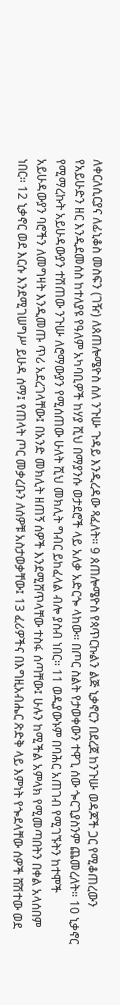ለቀርለሲርያና ለፊኒቆስ መስፍን (ገዥ) ለጰጠሎሜዮስ ሰለ ንጉሡ ጉዳይ እንዲረዳው ጻፈለት። 9 ጰጠሎሜዮስ የጳጥርኩልን ልጅ ኒቃኖርን በደረጀ ከንጉሡ ወዳጆች ጋር የሚቆጠረውን የአይሁድን ዘር እንዲደመሰስ ከተለያዩ የዓለም አካባቢዎች ከሃያ ሺህ በማያንሱ ወታደሮች ላይ አለቃ አድርጐ ላከው። በጦር ስልት የታወቀውን ተዋጊ ሰው ጐርጊያስንም ጨመረለት። 10 ኒቃኖር የሚማረኩት አይሁዳውያን ተሽጠው ንጉሡ ለሮማውያን የሚሰጠው ሁለት ሺህ መክሊት ግብር ይከፈላል ብሎ ያስብ ነበር። 11 ወዲያውኑም በባሕር አጠገብ የሚገኙትን ከተሞች አይሁዳውያን ባሮችን ለመግዛት እንዲመጡ ጥሪ አደረገላቸው፤ በአንድ መክሊት ዘጠኝ ሰዎች እንደሚሸጥላቸው ተስፋ ሰጣቸው፤ ሁሉን ከሚችል አምላክ የሚመጣበትን በቀል አላሰበም ነበር። 12 ኒቃኖር ወደ እርሱ እንደሚገሠግሥ ይሁዳ ሰማ፤ የጠላት ጦር መቃረቡን ለሰዎቹ አስታወቃቸው፤ 13 ፈሪዎችና በእግዚአብሔር ጽድቅ ላይ እምነት የጐደላቸው ሰዎች ሸሽተው ወደ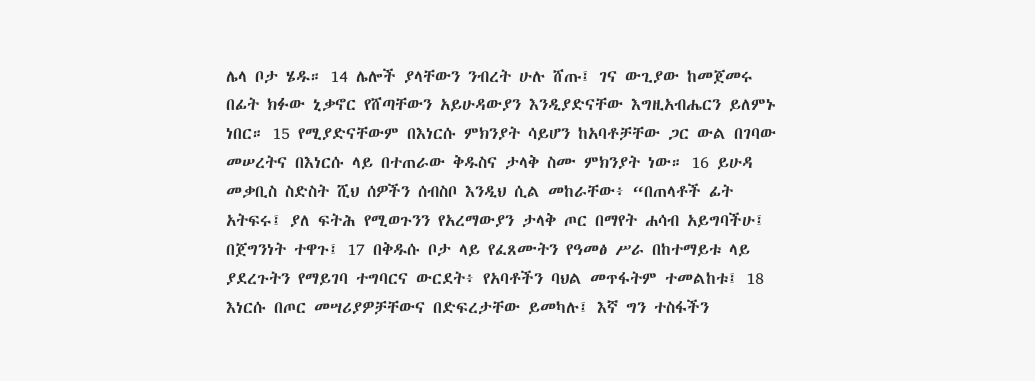ሌላ ቦታ ሄዱ። 14 ሌሎች ያላቸውን ንብረት ሁሉ ሸጡ፤ ገና ውጊያው ከመጀመሩ በፊት ክፉው ኒቃኖር የሸጣቸውን አይሁዳውያን እንዲያድናቸው እግዚአብሔርን ይለምኑ ነበር። 15 የሚያድናቸውም በእነርሱ ምክንያት ሳይሆን ከአባቶቻቸው ጋር ውል በገባው መሠረትና በእነርሱ ላይ በተጠራው ቅዱስና ታላቅ ስሙ ምክንያት ነው። 16 ይሁዳ መቃቢስ ስድስት ሺህ ሰዎችን ሰብስቦ እንዲህ ሲል መከራቸው፥ “በጠላቶች ፊት አትፍሩ፤ ያለ ፍትሕ የሚወጉንን የአረማውያን ታላቅ ጦር በማየት ሐሳብ አይግባችሁ፤ በጀግንነት ተዋጉ፤ 17 በቅዱሱ ቦታ ላይ የፈጸሙትን የዓመፅ ሥራ በከተማይቱ ላይ ያደረጉትን የማይገባ ተግባርና ውርደት፥ የአባቶችን ባህል መጥፋትም ተመልከቱ፤ 18 እነርሱ በጦር መሣሪያዎቻቸውና በድፍረታቸው ይመካሉ፤ እኛ ግን ተስፋችን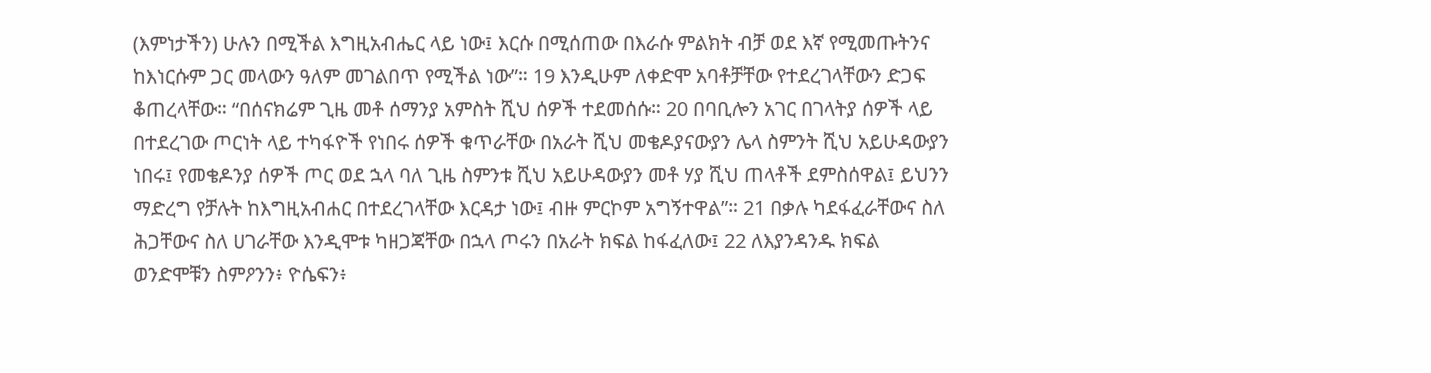(እምነታችን) ሁሉን በሚችል እግዚአብሔር ላይ ነው፤ እርሱ በሚሰጠው በእራሱ ምልክት ብቻ ወደ እኛ የሚመጡትንና ከእነርሱም ጋር መላውን ዓለም መገልበጥ የሚችል ነው”። 19 እንዲሁም ለቀድሞ አባቶቻቸው የተደረገላቸውን ድጋፍ ቆጠረላቸው። “በሰናክሬም ጊዜ መቶ ሰማንያ አምስት ሺህ ሰዎች ተደመሰሱ። 20 በባቢሎን አገር በገላትያ ሰዎች ላይ በተደረገው ጦርነት ላይ ተካፋዮች የነበሩ ሰዎች ቁጥራቸው በአራት ሺህ መቄዶያናውያን ሌላ ስምንት ሺህ አይሁዳውያን ነበሩ፤ የመቄዶንያ ሰዎች ጦር ወደ ኋላ ባለ ጊዜ ስምንቱ ሺህ አይሁዳውያን መቶ ሃያ ሺህ ጠላቶች ደምስሰዋል፤ ይህንን ማድረግ የቻሉት ከእግዚአብሐር በተደረገላቸው እርዳታ ነው፤ ብዙ ምርኮም አግኝተዋል”። 21 በቃሉ ካደፋፈራቸውና ስለ ሕጋቸውና ስለ ሀገራቸው እንዲሞቱ ካዘጋጃቸው በኋላ ጦሩን በአራት ክፍል ከፋፈለው፤ 22 ለእያንዳንዱ ክፍል ወንድሞቹን ስምዖንን፥ ዮሴፍን፥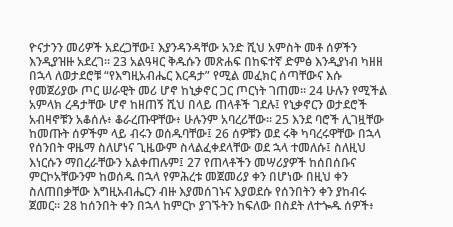ዮናታንን መሪዎች አደረጋቸው፤ እያንዳንዳቸው አንድ ሺህ አምስት መቶ ሰዎችን እንዲያዝዙ አደረገ። 23 አልዓዛር ቅዱሱን መጽሐፍ በከፍተኛ ድምፅ እንዲያነብ ካዘዘ በኋላ ለወታደሮቹ “የእግዚአብሔር እርዳታ” የሚል መፈክር ሰጣቸውና እሱ የመጀሪያው ጦር ሠራዊት መሪ ሆኖ ከኒቃኖር ጋር ጦርነት ገጠመ። 24 ሁሉን የሚችል አምላክ ረዳታቸው ሆኖ ከዘጠኝ ሺህ በላይ ጠላቶች ገደሉ፤ የኒቃኖርን ወታደሮች አብዛኖቹን አቆሰሉ፥ ቆራረጡዋቸው፥ ሁሉንም አባረሪቸው። 25 እንደ ባሮች ሊገዟቸው ከመጡት ሰዎችም ላይ ብሩን ወሰዱባቸው፤ 26 ሰዎቹን ወደ ሩቅ ካባረሩዋቸው በኋላ የሰንበት ዋዜማ ስለሆነና ጊዜውም ስላልፈቀደላቸው ወደ ኋላ ተመለሱ፤ ስለዚህ እነርሱን ማበረራቸውን አልቀጠሉም፤ 27 የጠላቶችን መሣሪያዎች ከሰበሰቡና ምርኮአቸውንም ከወሰዱ በኋላ የምሕረቱ መጀመሪያ ቀን በሆነው በዚህ ቀን ስለጠበቃቸው እግዚአብሔርን ብዙ እያመሰገኑና እያወደሱ የሰንበትን ቀን ያከብሩ ጀመር። 28 ከሰንበት ቀን በኋላ ከምርኮ ያገኙትን ከፍለው በስደት ለተጐዱ ሰዎች፥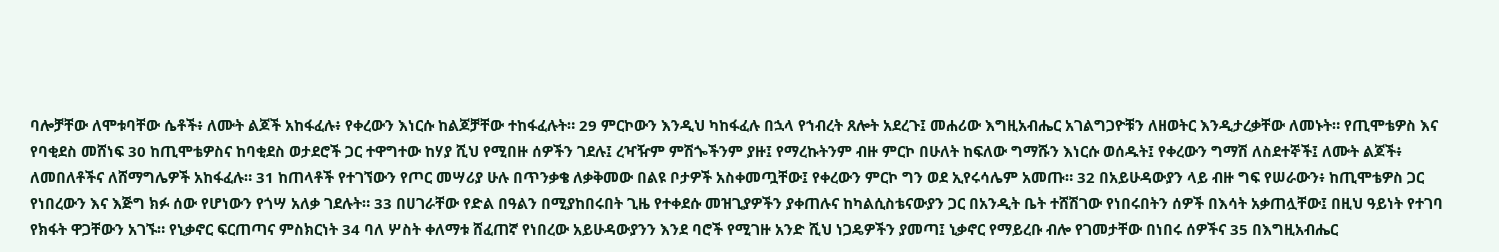ባሎቻቸው ለሞቱባቸው ሴቶች፥ ለሙት ልጆች አከፋፈሉ፥ የቀረውን እነርሱ ከልጆቻቸው ተከፋፈሉት። 29 ምርኮውን እንዲህ ካከፋፈሉ በኋላ የኀብረት ጸሎት አደረጉ፤ መሐሪው እግዚአብሔር አገልግጋዮቹን ለዘወትር እንዲታረቃቸው ለመኑት። የጢሞቴዎስ እና የባቂደስ መሸነፍ 30 ከጢሞቴዎስና ከባቂደስ ወታደሮች ጋር ተዋግተው ከሃያ ሺህ የሚበዙ ሰዎችን ገደሉ፤ ረዣዥም ምሽጐችንም ያዙ፤ የማረኩትንም ብዙ ምርኮ በሁለት ከፍለው ግማሹን እነርሱ ወሰዱት፤ የቀረውን ግማሽ ለስደተኞች፤ ለሙት ልጆች፥ ለመበለቶችና ለሸማግሌዎች አከፋፈሉ። 31 ከጠላቶች የተገኘውን የጦር መሣሪያ ሁሉ በጥንቃቄ ለቃቅመው በልዩ ቦታዎች አስቀመጧቸው፤ የቀረውን ምርኮ ግን ወደ ኢየሩሳሌም አመጡ። 32 በአይሁዳውያን ላይ ብዙ ግፍ የሠራውን፥ ከጢሞቴዎስ ጋር የነበረውን እና እጅግ ክፉ ሰው የሆነውን የጎሣ አለቃ ገደሉት። 33 በሀገራቸው የድል በዓልን በሚያከበሩበት ጊዜ የተቀደሱ መዝጊያዎችን ያቀጠሉና ከካልሲስቴናውያን ጋር በአንዲት ቤት ተሸሽገው የነበሩበትን ሰዎች በእሳት አቃጠሏቸው፤ በዚህ ዓይነት የተገባ የክፋት ዋጋቸውን አገኙ። የኒቃኖር ፍርጠጣና ምስክርነት 34 ባለ ሦስት ቀለማቱ ሸፈጠኛ የነበረው አይሁዳውያንን እንደ ባሮች የሚገዙ አንድ ሺህ ነጋዴዎችን ያመጣ፤ ኒቃኖር የማይረቡ ብሎ የገመታቸው በነበሩ ሰዎችና 35 በእግዚአብሔር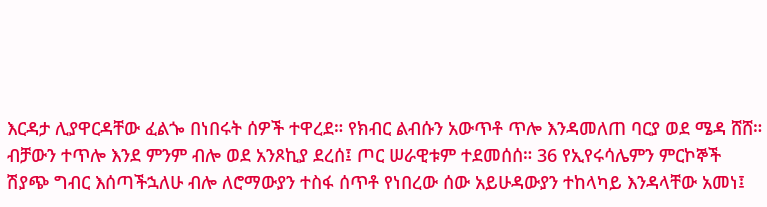እርዳታ ሊያዋርዳቸው ፈልጐ በነበሩት ሰዎች ተዋረደ። የክብር ልብሱን አውጥቶ ጥሎ እንዳመለጠ ባርያ ወደ ሜዳ ሸሸ። ብቻውን ተጥሎ እንደ ምንም ብሎ ወደ አንጾኪያ ደረሰ፤ ጦር ሠራዊቱም ተደመሰሰ። 36 የኢየሩሳሌምን ምርኮኞች ሽያጭ ግብር እሰጣችኋለሁ ብሎ ለሮማውያን ተስፋ ሰጥቶ የነበረው ሰው አይሁዳውያን ተከላካይ እንዳላቸው አመነ፤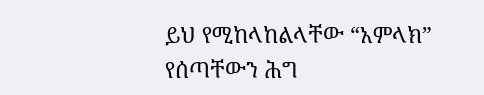ይህ የሚከላከልላቸው “አምላክ” የሰጣቸውን ሕግ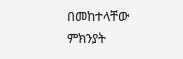በመከተላቸው ምክንያት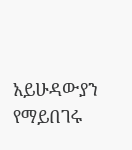አይሁዳውያን የማይበገሩ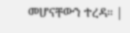መሆናቸውን ተረዳ። |